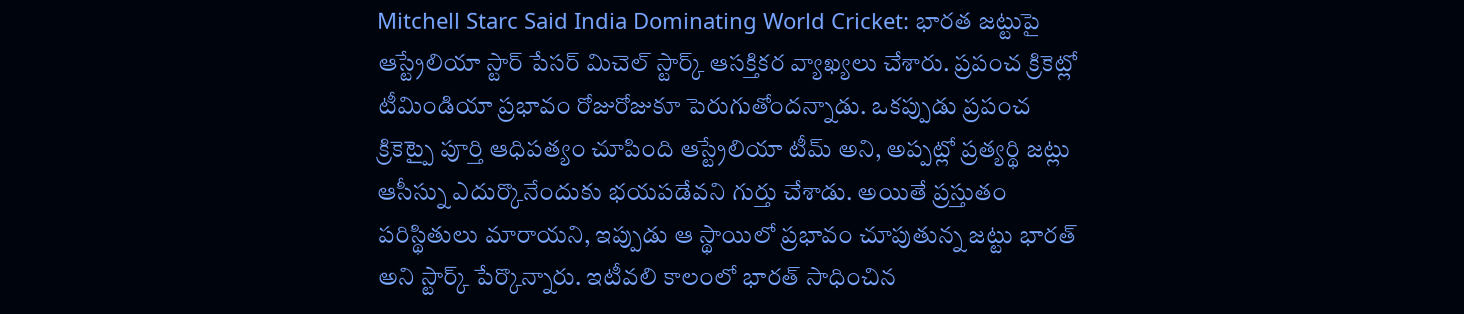Mitchell Starc Said India Dominating World Cricket: భారత జట్టుపై ఆస్ట్రేలియా స్టార్ పేసర్ మిచెల్ స్టార్క్ ఆసక్తికర వ్యాఖ్యలు చేశారు. ప్రపంచ క్రికెట్లో టీమిండియా ప్రభావం రోజురోజుకూ పెరుగుతోందన్నాడు. ఒకప్పుడు ప్రపంచ క్రికెట్పై పూర్తి ఆధిపత్యం చూపింది ఆస్ట్రేలియా టీమ్ అని, అప్పట్లో ప్రత్యర్థి జట్లు ఆసీస్ను ఎదుర్కొనేందుకు భయపడేవని గుర్తు చేశాడు. అయితే ప్రస్తుతం పరిస్థితులు మారాయని, ఇప్పుడు ఆ స్థాయిలో ప్రభావం చూపుతున్న జట్టు భారత్ అని స్టార్క్ పేర్కొన్నారు. ఇటీవలి కాలంలో భారత్ సాధించిన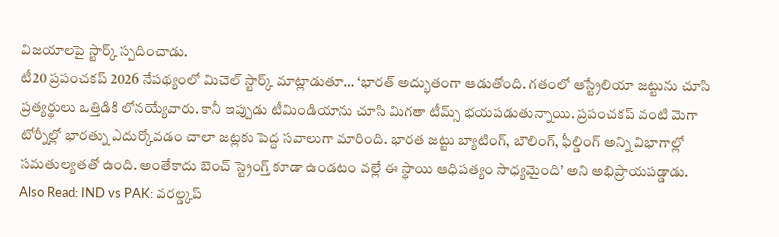విజయాలపై స్టార్క్ స్పదించాడు.
టీ20 ప్రపంచకప్ 2026 నేపథ్యంలో మిచెల్ స్టార్క్ మాట్లాడుతూ… ‘భారత్ అద్భుతంగా ఆడుతోంది. గతంలో ఆస్ట్రేలియా జట్టును చూసి ప్రత్యర్థులు ఒత్తిడికి లోనయ్యేవారు. కానీ ఇప్పుడు టీమిండియాను చూసి మిగతా టీమ్స్ భయపడుతున్నాయి. ప్రపంచకప్ వంటి మెగా టోర్నీల్లో భారత్ను ఎదుర్కోవడం చాలా జట్లకు పెద్ద సవాలుగా మారింది. భారత జట్టు బ్యాటింగ్, బౌలింగ్, ఫీల్డింగ్ అన్ని విభాగాల్లో సమతుల్యతతో ఉంది. అంతేకాదు బెంచ్ స్ట్రెంగ్త్ కూడా ఉండటం వల్లే ఈ స్థాయి ఆధిపత్యం సాధ్యమైంది’ అని అభిప్రాయపడ్డాడు.
Also Read: IND vs PAK: వరల్డ్కప్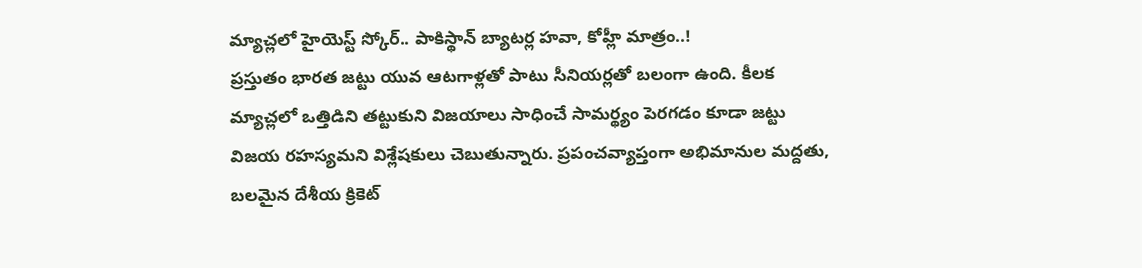మ్యాచ్లలో హైయెస్ట్ స్కోర్.. పాకిస్థాన్ బ్యాటర్ల హవా, కోహ్లీ మాత్రం..!
ప్రస్తుతం భారత జట్టు యువ ఆటగాళ్లతో పాటు సీనియర్లతో బలంగా ఉంది. కీలక మ్యాచ్లలో ఒత్తిడిని తట్టుకుని విజయాలు సాధించే సామర్థ్యం పెరగడం కూడా జట్టు విజయ రహస్యమని విశ్లేషకులు చెబుతున్నారు. ప్రపంచవ్యాప్తంగా అభిమానుల మద్దతు, బలమైన దేశీయ క్రికెట్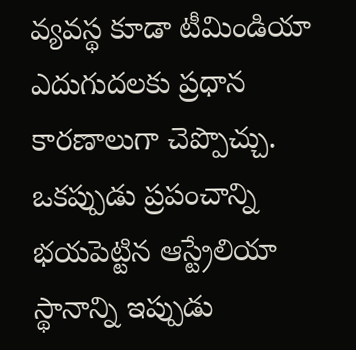వ్యవస్థ కూడా టీమిండియా ఎదుగుదలకు ప్రధాన కారణాలుగా చెప్పొచ్చు. ఒకప్పుడు ప్రపంచాన్ని భయపెట్టిన ఆస్ట్రేలియా స్థానాన్ని ఇప్పుడు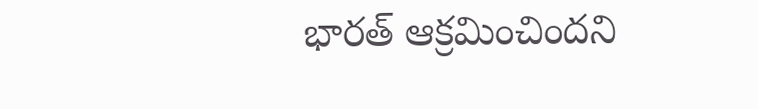భారత్ ఆక్రమించిందని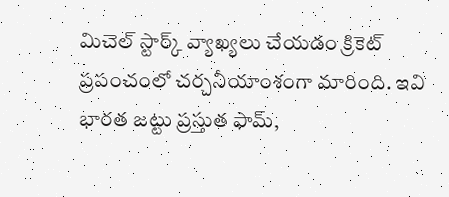మిచెల్ స్టార్క్ వ్యాఖ్యలు చేయడం క్రికెట్ ప్రపంచంలో చర్చనీయాంశంగా మారింది. ఇవి భారత జట్టు ప్రస్తుత ఫామ్,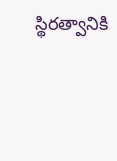స్థిరత్వానికి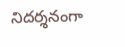నిదర్శనంగా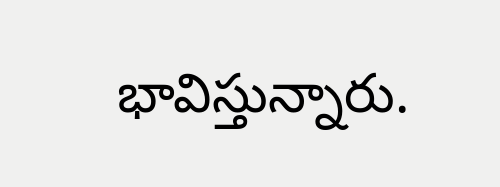భావిస్తున్నారు.